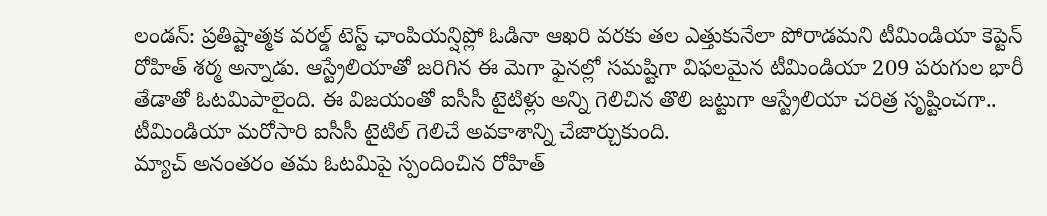లండన్: ప్రతిష్టాత్మక వరల్డ్ టెస్ట్ ఛాంపియన్షిప్లో ఓడినా ఆఖరి వరకు తల ఎత్తుకునేలా పోరాడమని టీమిండియా కెప్టెన్ రోహిత్ శర్మ అన్నాడు. ఆస్ట్రేలియాతో జరిగిన ఈ మెగా ఫైనల్లో సమష్టిగా విఫలమైన టీమిండియా 209 పరుగుల భారీ తేడాతో ఓటమిపాలైంది. ఈ విజయంతో ఐసీసీ టైటిళ్లు అన్ని గెలిచిన తొలి జట్టుగా ఆస్ట్రేలియా చరిత్ర సృష్టించగా.. టీమిండియా మరోసారి ఐసీసీ టైటిల్ గెలిచే అవకాశాన్ని చేజార్చుకుంది.
మ్యాచ్ అనంతరం తమ ఓటమిపై స్పందించిన రోహిత్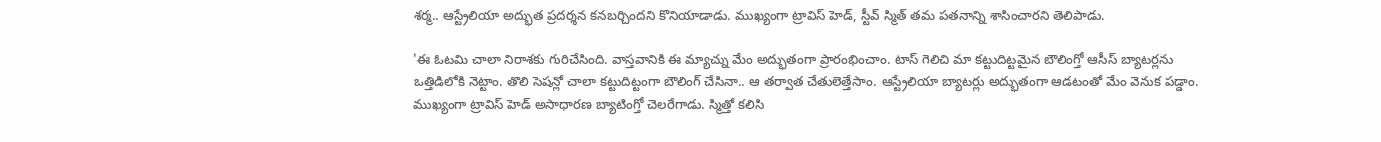శర్మ.. ఆస్ట్రేలియా అద్భుత ప్రదర్శన కనబర్చిందని కొనియాడాడు. ముఖ్యంగా ట్రావిస్ హెడ్, స్టీవ్ స్మిత్ తమ పతనాన్ని శాసించారని తెలిపాడు.

'ఈ ఓటమి చాలా నిరాశకు గురిచేసింది. వాస్తవానికి ఈ మ్యాచ్ను మేం అద్భుతంగా ప్రారంభించాం. టాస్ గెలిచి మా కట్టుదిట్టమైన బౌలింగ్తో ఆసీస్ బ్యాటర్లను ఒత్తిడిలోకి నెట్టాం. తొలి సెషన్లో చాలా కట్టుదిట్టంగా బౌలింగ్ చేసినా.. ఆ తర్వాత చేతులెత్తేసాం. ఆస్ట్రేలియా బ్యాటర్లు అద్భుతంగా ఆడటంతో మేం వెనుక పడ్డాం.
ముఖ్యంగా ట్రావిస్ హెడ్ అసాధారణ బ్యాటింగ్తో చెలరేగాడు. స్మిత్తో కలిసి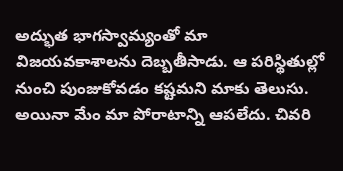అద్భుత భాగస్వామ్యంతో మా విజయవకాశాలను దెబ్బతీసాడు. ఆ పరిస్థితుల్లో నుంచి పుంజుకోవడం కష్టమని మాకు తెలుసు. అయినా మేం మా పోరాటాన్ని ఆపలేదు. చివరి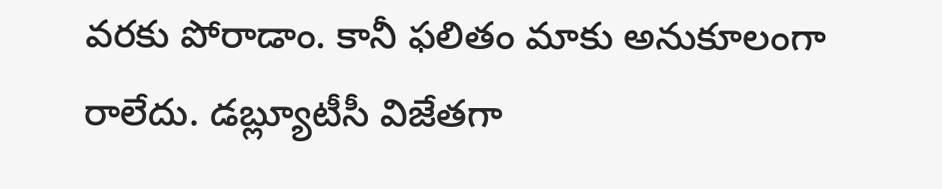వరకు పోరాడాం. కానీ ఫలితం మాకు అనుకూలంగా రాలేదు. డబ్ల్యూటీసీ విజేతగా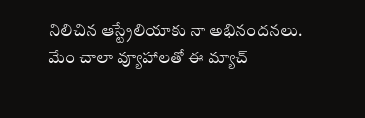నిలిచిన ఆస్ట్రేలియాకు నా అభినందనలు.
మేం చాలా వ్యూహాలతో ఈ మ్యాచ్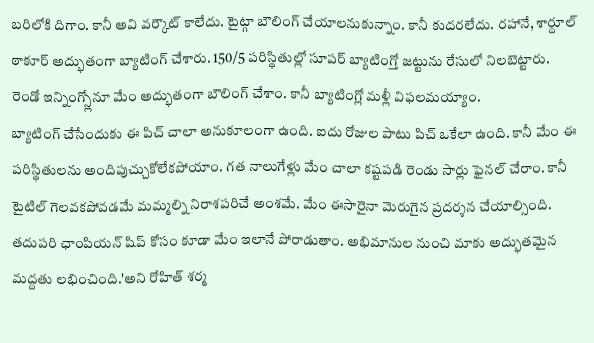బరిలోకి దిగాం. కానీ అవి వర్కౌట్ కాలేదు. టైట్గా బౌలింగ్ చేయాలనుకున్నాం. కానీ కుదరలేదు. రహానే, శార్దూల్ ఠాకూర్ అద్భుతంగా బ్యాటింగ్ చేశారు. 150/5 పరిస్థితుల్లో సూపర్ బ్యాటింగ్తో జట్టును రేసులో నిలబెట్టారు. రెండో ఇన్నింగ్స్లోనూ మేం అద్భుతంగా బౌలింగ్ చేశాం. కానీ బ్యాటింగ్లో మళ్లీ విఫలమయ్యాం.
బ్యాటింగ్ చేసేందుకు ఈ పిచ్ చాలా అనుకూలంగా ఉంది. ఐదు రోజుల పాటు పిచ్ ఒకేలా ఉంది. కానీ మేం ఈ పరిస్థితులను అందిపుచ్చుకోలేకపోయాం. గత నాలుగేళ్లు మేం చాలా కష్టపడి రెండు సార్లు ఫైనల్ చేరాం. కానీ టైటిల్ గెలవకపోవడమే మమ్మల్ని నిరాశపరిచే అంశమే. మేం ఈసారైనా మెరుగైన ప్రదర్శన చేయాల్సింది. తదుపరి ఛాంపియన్ షిప్ కోసం కూడా మేం ఇలానే పోరాడుతాం. అభిమానుల నుంచి మాకు అద్భుతమైన మద్దతు లభించింది.'అని రోహిత్ శర్మ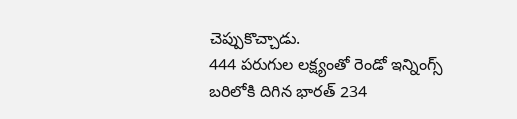చెప్పుకొచ్చాడు.
444 పరుగుల లక్ష్యంతో రెండో ఇన్నింగ్స్ బరిలోకి దిగిన భారత్ 234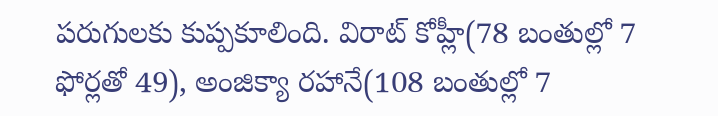పరుగులకు కుప్పకూలింది. విరాట్ కోహ్లీ(78 బంతుల్లో 7 ఫోర్లతో 49), అంజిక్యా రహానే(108 బంతుల్లో 7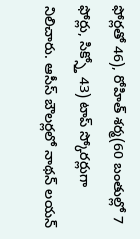ఫోర్లతో 46), రోహిత్ శర్మ(60 బంతుల్లో 7 ఫోర్లు, సిక్స్తో 43) టాప్ స్కోరర్లుగా నిలిచారు. ఆసీస్ బౌలర్లలో నాథన్ లయన్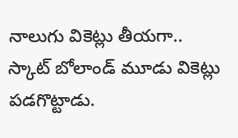నాలుగు వికెట్లు తీయగా.. స్కాట్ బోలాండ్ మూడు వికెట్లు పడగొట్టాడు.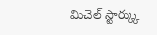మిచెల్ స్టార్క్కు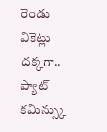రెండు వికెట్లు దక్కగా.. ప్యాట్ కమిన్స్కు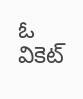ఓ వికెట్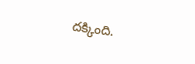దక్కింది.